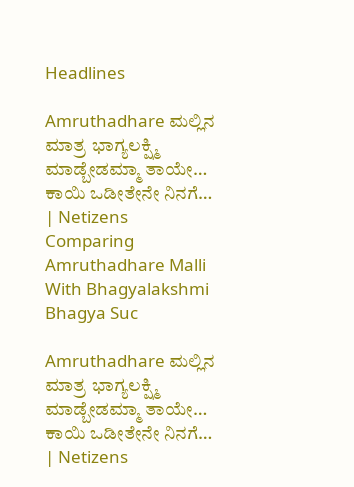Headlines

Amruthadhare ಮಲ್ಲಿನ ಮಾತ್ರ ಭಾಗ್ಯಲಕ್ಷ್ಮಿ ಮಾಡ್ಬೇಡಮ್ಮಾ ತಾಯೇ… ಕಾಯಿ ಒಡೀತೇನೇ ನಿನಗೆ… | Netizens Comparing Amruthadhare Malli With Bhagyalakshmi Bhagya Suc

Amruthadhare ಮಲ್ಲಿನ ಮಾತ್ರ ಭಾಗ್ಯಲಕ್ಷ್ಮಿ ಮಾಡ್ಬೇಡಮ್ಮಾ ತಾಯೇ… ಕಾಯಿ ಒಡೀತೇನೇ ನಿನಗೆ… | Netizens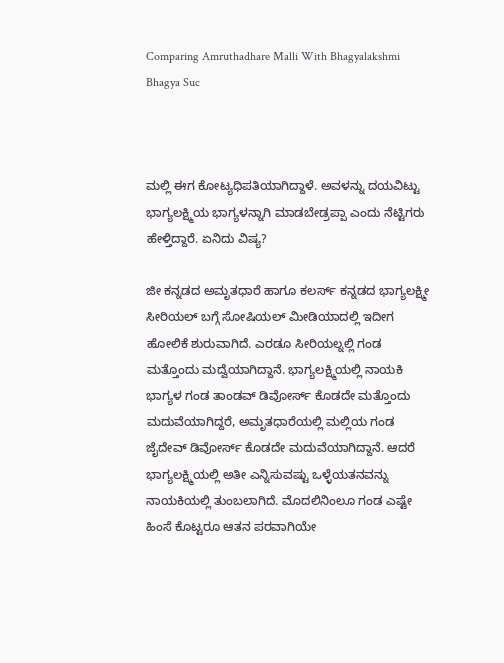Comparing Amruthadhare Malli With Bhagyalakshmi Bhagya Suc



ಮಲ್ಲಿ ಈಗ ಕೋಟ್ಯಧಿಪತಿಯಾಗಿದ್ದಾಳೆ. ಅವಳನ್ನು ದಯವಿಟ್ಟು ಭಾಗ್ಯಲಕ್ಷ್ಮಿಯ ಭಾಗ್ಯಳನ್ನಾಗಿ ಮಾಡಬೇಡ್ರಪ್ಪಾ ಎಂದು ನೆಟ್ಟಿಗರು ಹೇಳ್ತಿದ್ದಾರೆ. ಏನಿದು ವಿಷ್ಯ?

ಜೀ ಕನ್ನಡದ ಅಮೃತಧಾರೆ ಹಾಗೂ ಕಲರ್ಸ್ ಕನ್ನಡದ ಭಾಗ್ಯಲಕ್ಷ್ಮೀ ಸೀರಿಯಲ್ ಬಗ್ಗೆ ಸೋಷಿಯಲ್ ಮೀಡಿಯಾದಲ್ಲಿ ಇದೀಗ ಹೋಲಿಕೆ ಶುರುವಾಗಿದೆ. ಎರಡೂ ಸೀರಿಯಲ್ನಲ್ಲಿ ಗಂಡ ಮತ್ತೊಂದು ಮದ್ವೆಯಾಗಿದ್ದಾನೆ. ಭಾಗ್ಯಲಕ್ಷ್ಮಿಯಲ್ಲಿ ನಾಯಕಿ ಭಾಗ್ಯಳ ಗಂಡ ತಾಂಡವ್ ಡಿವೋರ್ಸ್ ಕೊಡದೇ ಮತ್ತೊಂದು ಮದುವೆಯಾಗಿದ್ದರೆ, ಅಮೃತಧಾರೆಯಲ್ಲಿ ಮಲ್ಲಿಯ ಗಂಡ ಜೈದೇವ್ ಡಿವೋರ್ಸ್ ಕೊಡದೇ ಮದುವೆಯಾಗಿದ್ದಾನೆ. ಆದರೆ ಭಾಗ್ಯಲಕ್ಷ್ಮಿಯಲ್ಲಿ ಅತೀ ಎನ್ನಿಸುವಷ್ಟು ಒಳ್ಳೆಯತನವನ್ನು ನಾಯಕಿಯಲ್ಲಿ ತುಂಬಲಾಗಿದೆ. ಮೊದಲಿನಿಂಲೂ ಗಂಡ ಎಷ್ಟೇ ಹಿಂಸೆ ಕೊಟ್ಟರೂ ಆತನ ಪರವಾಗಿಯೇ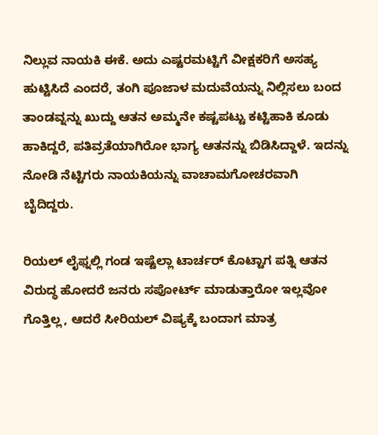ನಿಲ್ಲುವ ನಾಯಕಿ ಈಕೆ. ಅದು ಎಷ್ಟರಮಟ್ಟಿಗೆ ವೀಕ್ಷಕರಿಗೆ ಅಸಹ್ಯ ಹುಟ್ಟಿಸಿದೆ ಎಂದರೆ, ತಂಗಿ ಪೂಜಾಳ ಮದುವೆಯನ್ನು ನಿಲ್ಲಿಸಲು ಬಂದ ತಾಂಡವ್ನನ್ನು ಖುದ್ದು ಆತನ ಅಮ್ಮನೇ ಕಷ್ಟಪಟ್ಟು ಕಟ್ಟಿಹಾಕಿ ಕೂಡು ಹಾಕಿದ್ದರೆ, ಪತಿವ್ರತೆಯಾಗಿರೋ ಭಾಗ್ಯ ಆತನನ್ನು ಬಿಡಿಸಿದ್ದಾಳೆ. ಇದನ್ನು ನೋಡಿ ನೆಟ್ಟಿಗರು ನಾಯಕಿಯನ್ನು ವಾಚಾಮಗೋಚರವಾಗಿ ಬೈದಿದ್ದರು.

ರಿಯಲ್ ಲೈಫ್ನಲ್ಲಿ ಗಂಡ ಇಷ್ಟೆಲ್ಲಾ ಟಾರ್ಚರ್ ಕೊಟ್ಟಾಗ ಪತ್ನಿ ಆತನ ವಿರುದ್ಧ ಹೋದರೆ ಜನರು ಸಪೋರ್ಟ್ ಮಾಡುತ್ತಾರೋ ಇಲ್ಲವೋ ಗೊತ್ತಿಲ್ಲ, ಆದರೆ ಸೀರಿಯಲ್ ವಿಷ್ಯಕ್ಕೆ ಬಂದಾಗ ಮಾತ್ರ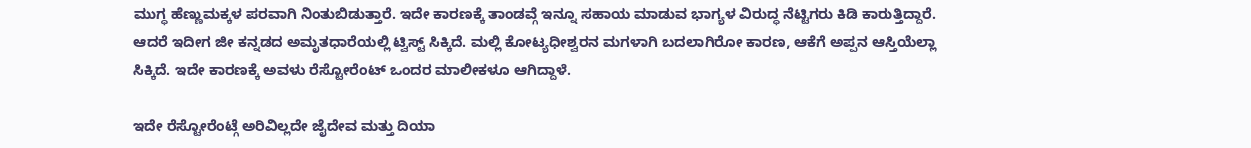ಮುಗ್ಧ ಹೆಣ್ಣುಮಕ್ಕಳ ಪರವಾಗಿ ನಿಂತುಬಿಡುತ್ತಾರೆ. ಇದೇ ಕಾರಣಕ್ಕೆ ತಾಂಡವ್ಗೆ ಇನ್ನೂ ಸಹಾಯ ಮಾಡುವ ಭಾಗ್ಯಳ ವಿರುದ್ಧ ನೆಟ್ಟಿಗರು ಕಿಡಿ ಕಾರುತ್ತಿದ್ದಾರೆ. ಆದರೆ ಇದೀಗ ಜೀ ಕನ್ನಡದ ಅಮೃತಧಾರೆಯಲ್ಲಿ ಟ್ವಿಸ್ಟ್ ಸಿಕ್ಕಿದೆ. ಮಲ್ಲಿ ಕೋಟ್ಯಧೀಶ್ವರನ ಮಗಳಾಗಿ ಬದಲಾಗಿರೋ ಕಾರಣ, ಆಕೆಗೆ ಅಪ್ಪನ ಆಸ್ತಿಯೆಲ್ಲಾ ಸಿಕ್ಕಿದೆ. ಇದೇ ಕಾರಣಕ್ಕೆ ಅವಳು ರೆಸ್ಟೋರೆಂಟ್ ಒಂದರ ಮಾಲೀಕಳೂ ಆಗಿದ್ದಾಳೆ.

ಇದೇ ರೆಸ್ಟೋರೆಂಟ್ಗೆ ಅರಿವಿಲ್ಲದೇ ಜೈದೇವ ಮತ್ತು ದಿಯಾ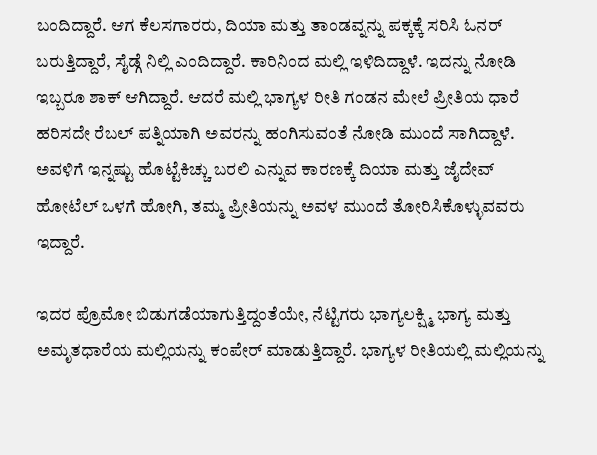ಬಂದಿದ್ದಾರೆ. ಆಗ ಕೆಲಸಗಾರರು, ದಿಯಾ ಮತ್ತು ತಾಂಡವ್ನನ್ನು ಪಕ್ಕಕ್ಕೆ ಸರಿಸಿ ಓನರ್ ಬರುತ್ತಿದ್ದಾರೆ, ಸೈಡ್ಗೆ ನಿಲ್ಲಿ ಎಂದಿದ್ದಾರೆ. ಕಾರಿನಿಂದ ಮಲ್ಲಿ ಇಳಿದಿದ್ದಾಳೆ. ಇದನ್ನು ನೋಡಿ ಇಬ್ಬರೂ ಶಾಕ್ ಆಗಿದ್ದಾರೆ. ಆದರೆ ಮಲ್ಲಿ ಭಾಗ್ಯಳ ರೀತಿ ಗಂಡನ ಮೇಲೆ ಪ್ರೀತಿಯ ಧಾರೆ ಹರಿಸದೇ ರೆಬಲ್ ಪತ್ನಿಯಾಗಿ ಅವರನ್ನು ಹಂಗಿಸುವಂತೆ ನೋಡಿ ಮುಂದೆ ಸಾಗಿದ್ದಾಳೆ. ಅವಳಿಗೆ ಇನ್ನಷ್ಟು ಹೊಟ್ಟೆಕಿಚ್ಚು ಬರಲಿ ಎನ್ನುವ ಕಾರಣಕ್ಕೆ ದಿಯಾ ಮತ್ತು ಜೈದೇವ್ ಹೋಟೆಲ್ ಒಳಗೆ ಹೋಗಿ, ತಮ್ಮ ಪ್ರೀತಿಯನ್ನು ಅವಳ ಮುಂದೆ ತೋರಿಸಿಕೊಳ್ಳುವವರು ಇದ್ದಾರೆ.

ಇದರ ಪ್ರೊಮೋ ಬಿಡುಗಡೆಯಾಗುತ್ತಿದ್ದಂತೆಯೇ, ನೆಟ್ಟಿಗರು ಭಾಗ್ಯಲಕ್ಷ್ಮಿ ಭಾಗ್ಯ ಮತ್ತು ಅಮೃತಧಾರೆಯ ಮಲ್ಲಿಯನ್ನು ಕಂಪೇರ್ ಮಾಡುತ್ತಿದ್ದಾರೆ. ಭಾಗ್ಯಳ ರೀತಿಯಲ್ಲಿ ಮಲ್ಲಿಯನ್ನು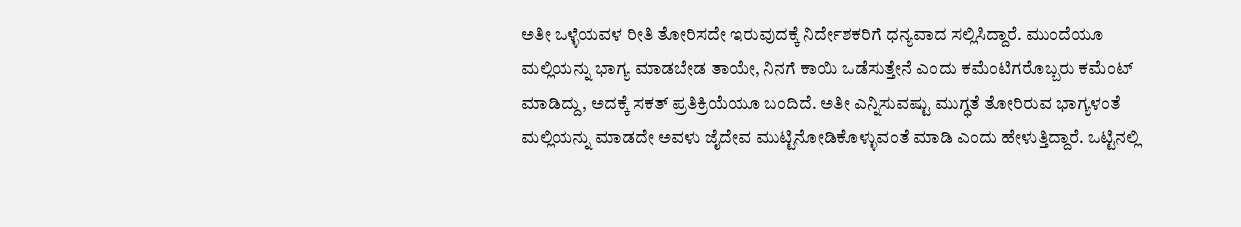ಅತೀ ಒಳ್ಳೆಯವಳ ರೀತಿ ತೋರಿಸದೇ ಇರುವುದಕ್ಕೆ ನಿರ್ದೇಶಕರಿಗೆ ಧನ್ಯವಾದ ಸಲ್ಲಿಸಿದ್ದಾರೆ. ಮುಂದೆಯೂ ಮಲ್ಲಿಯನ್ನು ಭಾಗ್ಯ ಮಾಡಬೇಡ ತಾಯೇ, ನಿನಗೆ ಕಾಯಿ ಒಡೆಸುತ್ತೇನೆ ಎಂದು ಕಮೆಂಟಿಗರೊಬ್ಬರು ಕಮೆಂಟ್ ಮಾಡಿದ್ದು, ಅದಕ್ಕೆ ಸಕತ್ ಪ್ರತಿಕ್ರಿಯೆಯೂ ಬಂದಿದೆ. ಅತೀ ಎನ್ನಿಸುವಷ್ಟು ಮುಗ್ಧತೆ ತೋರಿರುವ ಭಾಗ್ಯಳಂತೆ ಮಲ್ಲಿಯನ್ನು ಮಾಡದೇ ಅವಳು ಜೈದೇವ ಮುಟ್ಟಿನೋಡಿಕೊಳ್ಳುವಂತೆ ಮಾಡಿ ಎಂದು ಹೇಳುತ್ತಿದ್ದಾರೆ. ಒಟ್ಟಿನಲ್ಲಿ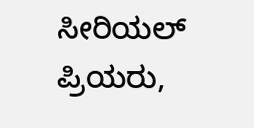ಸೀರಿಯಲ್ ಪ್ರಿಯರು,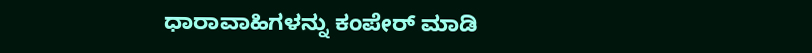ಧಾರಾವಾಹಿಗಳನ್ನು ಕಂಪೇರ್ ಮಾಡಿ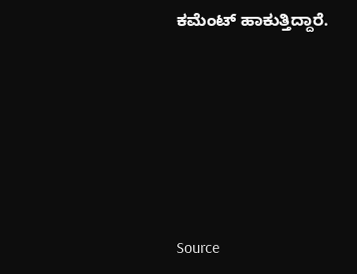ಕಮೆಂಟ್ ಹಾಕುತ್ತಿದ್ದಾರೆ.







Source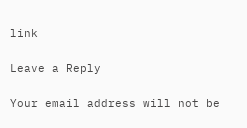link

Leave a Reply

Your email address will not be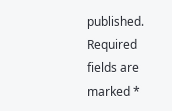published. Required fields are marked *